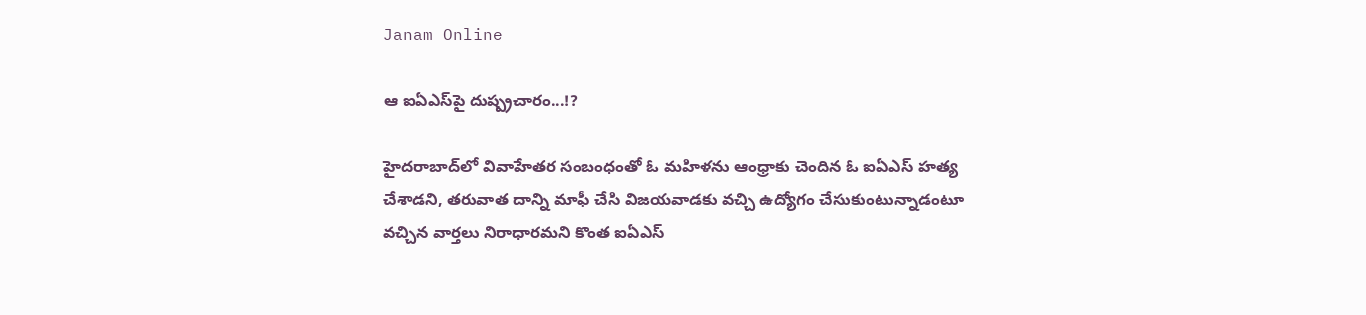Janam Online

ఆ ఐఏఎస్‌పై దుష్ప్ర‌చారం...!?

హైద‌రాబాద్‌లో వివాహేత‌ర సంబంధంతో ఓ మ‌హిళ‌ను ఆంధ్రాకు చెందిన ఓ ఐఏఎస్ హ‌త్య చేశాడని, త‌రువాత దాన్ని మాఫీ చేసి విజ‌య‌వాడ‌కు వ‌చ్చి ఉద్యోగం చేసుకుంటున్నాడంటూ వ‌చ్చిన వార్త‌లు నిరాధార‌మ‌ని కొంత ఐఏఎస్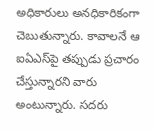అధికారులు అన‌ధికారికంగా చెబుతున్నారు. కావాల‌నే ఆ ఐఏఎస్‌పై త‌ప్పుడు ప్ర‌చారం చేస్తున్నార‌ని వారు అంటున్నారు. స‌ద‌రు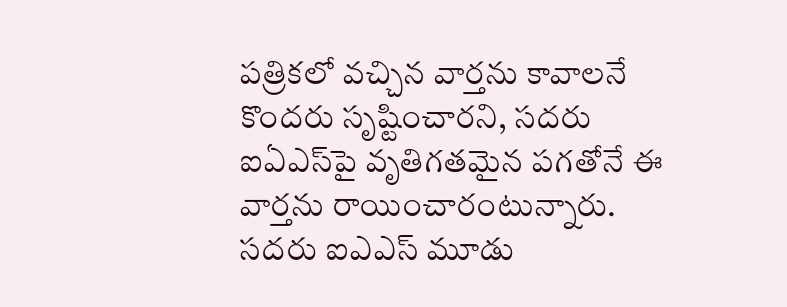ప‌త్రిక‌లో వ‌చ్చిన వార్తను కావాల‌నే కొంద‌రు సృష్టించార‌ని, స‌ద‌రు ఐఏఎస్‌పై వృతిగ‌త‌మైన ప‌గ‌తోనే ఈ వార్త‌ను రాయించారంటున్నారు. స‌ద‌రు ఐఎఎస్ మూడు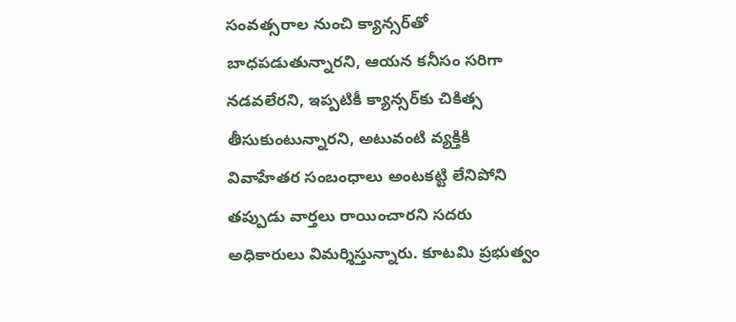సంవ‌త్స‌రాల నుంచి క్యాన్స‌ర్‌తో బాధ‌ప‌డుతున్నార‌ని, ఆయ‌న క‌నీసం స‌రిగా న‌డ‌వ‌లేర‌ని, ఇప్ప‌టికీ క్యాన్స‌ర్‌కు చికిత్స తీసుకుంటున్నార‌ని, అటువంటి వ్య‌క్తికి వివాహేత‌ర సంబంధాలు అంట‌క‌ట్టి లేనిపోని త‌ప్పుడు వార్త‌లు రాయించార‌ని స‌ద‌రు అధికారులు విమ‌ర్శిస్తున్నారు. కూట‌మి ప్ర‌భుత్వం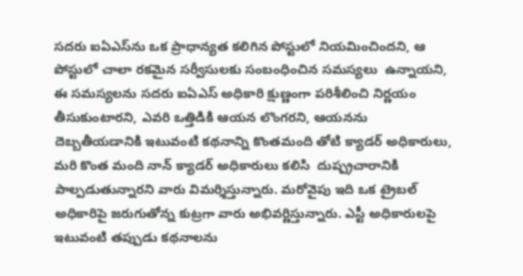స‌ద‌రు ఐఏఎస్‌ను ఒక ప్రాధాన్య‌త క‌లిగిన పోస్టులో నియ‌మించిందని, ఆ పోస్టులో చాలా రక‌మైన స‌ర్వీసుల‌కు సంబంధించిన స‌మ‌స్య‌లు  ఉన్నాయ‌ని, ఈ స‌మ‌స్య‌ల‌ను స‌ద‌రు ఐఏఎస్ అధికారి క్షుణ్ణంగా ప‌రిశీలించి నిర్ణ‌యం తీసుకుంటార‌ని, ఎవ‌రి ఒత్తిడికి ఆయ‌న లొంగ‌ర‌ని, ఆయ‌నను దెబ్బ‌తీయ‌డానికి ఇటువంటి క‌థ‌నాన్ని కొంత‌మంది తోటి క్యాడ‌ర్ అధికారులు, మ‌రి కొంత మంది నాన్ క్యాడ‌ర్ అధికారులు క‌లిసి  దుష్ప్ర‌చారానికి పాల్ప‌డుతున్నార‌ని వారు విమ‌ర్శిస్తున్నారు. మ‌రోవైపు ఇది ఒక ట్రైబ‌ల్ అధికారిపై జ‌రుగుతోన్న కుట్ర‌గా వారు అభివ‌ర్ణిస్తున్నారు. ఎస్టీ అధికారుల‌పై ఇటువంటి త‌ప్పుడు క‌థ‌నాల‌ను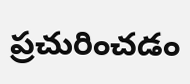ప్ర‌చురించ‌డం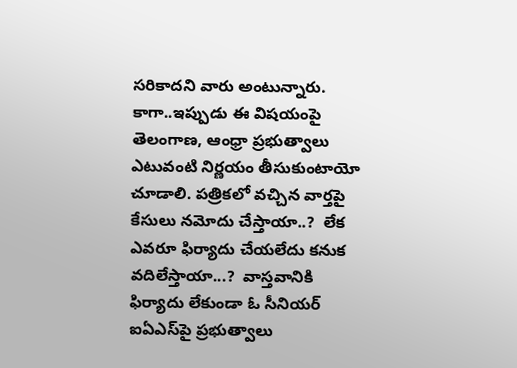స‌రికాద‌ని వారు అంటున్నారు. కాగా..ఇప్పుడు ఈ విష‌యంపై తెలంగాణ‌, ఆంధ్రా ప్ర‌భుత్వాలు ఎటువంటి నిర్ణ‌యం తీసుకుంటాయో చూడాలి. ప‌త్రిక‌లో వ‌చ్చిన వార్త‌పై కేసులు న‌మోదు చేస్తాయా..?  లేక ఎవ‌రూ ఫిర్యాదు చేయ‌లేదు క‌నుక వ‌దిలేస్తాయా...?  వాస్త‌వానికి ఫిర్యాదు లేకుండా ఓ సీనియ‌ర్ ఐఏఎస్‌పై ప్ర‌భుత్వాలు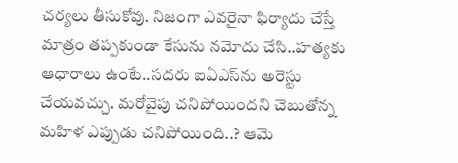చ‌ర్య‌లు తీసుకోవు. నిజంగా ఎవ‌రైనా ఫిర్యాదు చేస్తే మాత్రం త‌ప్ప‌కుండా కేసును న‌మోదు చేసి..హ‌త్య‌కు ఆధారాలు ఉంటే..స‌ద‌రు ఐఏఎస్‌ను అరెస్టు చేయ‌వ‌చ్చు. మ‌రోవైపు చ‌నిపోయింద‌ని చెబుతోన్న మ‌హిళ ఎప్పుడు చ‌నిపోయింది..? ఆమె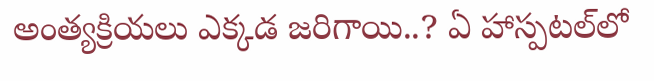అంత్య‌క్రియ‌లు ఎక్క‌డ జ‌రిగాయి..? ఏ హాస్ప‌ట‌ల్‌లో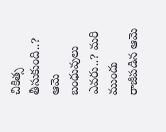చికిత్స తీసుకుంది..? ఆమె బంధువులు ఎవ‌రు..? మ‌రి ముందు రాజీప‌డిన ఆమె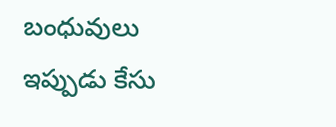బంధువులు ఇప్పుడు కేసు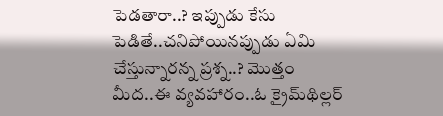పెడ‌తారా..? ఇప్పుడు కేసు పెడితే..చ‌నిపోయిన‌ప్పుడు ఏమి చేస్తున్నార‌న్న ప్ర‌శ్న‌..? మొత్తం మీద‌..ఈ వ్య‌వ‌హారం..ఓ క్రైమ్‌థిల్ల‌ర్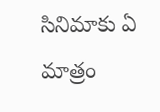సినిమాకు ఏ మాత్రం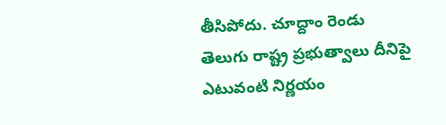తీసిపోదు. చూద్దాం రెండు తెలుగు రాష్ట్ర ప్ర‌భుత్వాలు దీనిపై ఎటువంటి నిర్ణ‌యం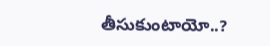తీసుకుంటాయో..?